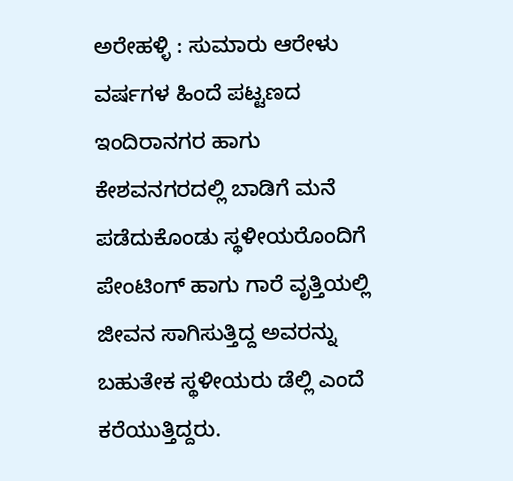ಅರೇಹಳ್ಳಿ : ಸುಮಾರು ಆರೇಳು ವರ್ಷಗಳ ಹಿಂದೆ ಪಟ್ಟಣದ ಇಂದಿರಾನಗರ ಹಾಗು ಕೇಶವನಗರದಲ್ಲಿ ಬಾಡಿಗೆ ಮನೆ ಪಡೆದುಕೊಂಡು ಸ್ಥಳೀಯರೊಂದಿಗೆ ಪೇಂಟಿಂಗ್ ಹಾಗು ಗಾರೆ ವೃತ್ತಿಯಲ್ಲಿ ಜೀವನ ಸಾಗಿಸುತ್ತಿದ್ದ ಅವರನ್ನು ಬಹುತೇಕ ಸ್ಥಳೀಯರು ಡೆಲ್ಲಿ ಎಂದೆ ಕರೆಯುತ್ತಿದ್ದರು.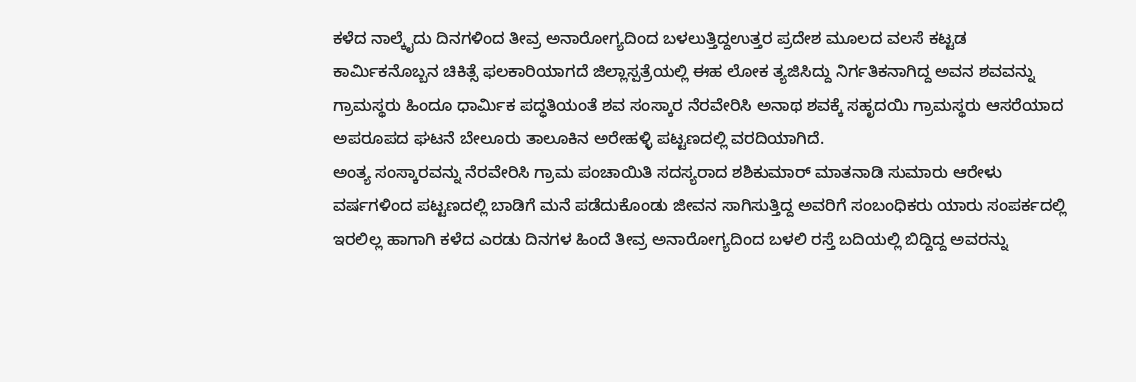ಕಳೆದ ನಾಲ್ಕೈದು ದಿನಗಳಿಂದ ತೀವ್ರ ಅನಾರೋಗ್ಯದಿಂದ ಬಳಲುತ್ತಿದ್ದಉತ್ತರ ಪ್ರದೇಶ ಮೂಲದ ವಲಸೆ ಕಟ್ಟಡ ಕಾರ್ಮಿಕನೊಬ್ಬನ ಚಿಕಿತ್ಸೆ ಫಲಕಾರಿಯಾಗದೆ ಜಿಲ್ಲಾಸ್ಪತ್ರೆಯಲ್ಲಿ ಈಹ ಲೋಕ ತ್ಯಜಿಸಿದ್ದು ನಿರ್ಗತಿಕನಾಗಿದ್ದ ಅವನ ಶವವನ್ನು ಗ್ರಾಮಸ್ಥರು ಹಿಂದೂ ಧಾರ್ಮಿಕ ಪದ್ಧತಿಯಂತೆ ಶವ ಸಂಸ್ಕಾರ ನೆರವೇರಿಸಿ ಅನಾಥ ಶವಕ್ಕೆ ಸಹೃದಯಿ ಗ್ರಾಮಸ್ಥರು ಆಸರೆಯಾದ ಅಪರೂಪದ ಘಟನೆ ಬೇಲೂರು ತಾಲೂಕಿನ ಅರೇಹಳ್ಳಿ ಪಟ್ಟಣದಲ್ಲಿ ವರದಿಯಾಗಿದೆ.
ಅಂತ್ಯ ಸಂಸ್ಕಾರವನ್ನು ನೆರವೇರಿಸಿ ಗ್ರಾಮ ಪಂಚಾಯಿತಿ ಸದಸ್ಯರಾದ ಶಶಿಕುಮಾರ್ ಮಾತನಾಡಿ ಸುಮಾರು ಆರೇಳು ವರ್ಷಗಳಿಂದ ಪಟ್ಟಣದಲ್ಲಿ ಬಾಡಿಗೆ ಮನೆ ಪಡೆದುಕೊಂಡು ಜೀವನ ಸಾಗಿಸುತ್ತಿದ್ದ ಅವರಿಗೆ ಸಂಬಂಧಿಕರು ಯಾರು ಸಂಪರ್ಕದಲ್ಲಿ ಇರಲಿಲ್ಲ ಹಾಗಾಗಿ ಕಳೆದ ಎರಡು ದಿನಗಳ ಹಿಂದೆ ತೀವ್ರ ಅನಾರೋಗ್ಯದಿಂದ ಬಳಲಿ ರಸ್ತೆ ಬದಿಯಲ್ಲಿ ಬಿದ್ದಿದ್ದ ಅವರನ್ನು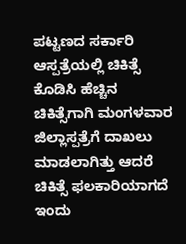ಪಟ್ಟಣದ ಸರ್ಕಾರಿ ಆಸ್ಪತ್ರೆಯಲ್ಲಿ ಚಿಕಿತ್ಸೆ ಕೊಡಿಸಿ ಹೆಚ್ಚಿನ ಚಿಕಿತ್ಸೆಗಾಗಿ ಮಂಗಳವಾರ ಜಿಲ್ಲಾಸ್ಪತ್ರೆಗೆ ದಾಖಲು ಮಾಡಲಾಗಿತ್ತು ಆದರೆ ಚಿಕಿತ್ಸೆ ಫಲಕಾರಿಯಾಗದೆ ಇಂದು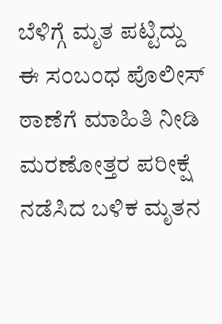ಬೆಳಿಗ್ಗೆ ಮೃತ ಪಟ್ಟಿದ್ದು ಈ ಸಂಬಂಧ ಪೊಲೀಸ್ ಠಾಣೆಗೆ ಮಾಹಿತಿ ನೀಡಿ ಮರಣೋತ್ತರ ಪರೀಕ್ಷೆ ನಡೆಸಿದ ಬಳಿಕ ಮೃತನ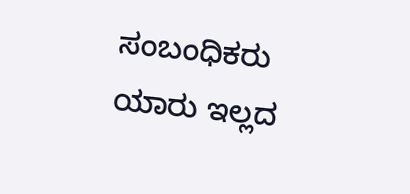ಸಂಬಂಧಿಕರು ಯಾರು ಇಲ್ಲದ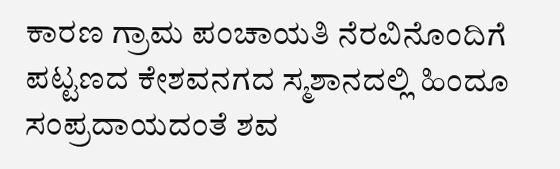ಕಾರಣ ಗ್ರಾಮ ಪಂಚಾಯತಿ ನೆರವಿನೊಂದಿಗೆ ಪಟ್ಟಣದ ಕೇಶವನಗದ ಸ್ಮಶಾನದಲ್ಲಿ ಹಿಂದೂ ಸಂಪ್ರದಾಯದಂತೆ ಶವ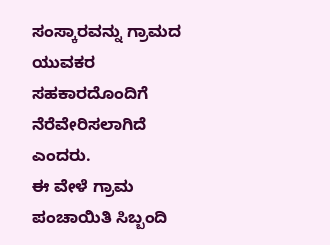ಸಂಸ್ಕಾರವನ್ನು ಗ್ರಾಮದ ಯುವಕರ ಸಹಕಾರದೊಂದಿಗೆ ನೆರೆವೇರಿಸಲಾಗಿದೆ ಎಂದರು.
ಈ ವೇಳೆ ಗ್ರಾಮ ಪಂಚಾಯಿತಿ ಸಿಬ್ಬಂದಿ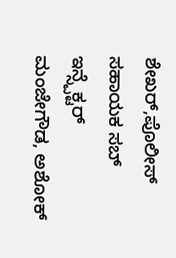ಶೇಖರ್,ಪೊಲೀಸ್ ಸಹಾಯಕ ಸಬ್ ಇನ್ಸ್ಪೆಕ್ಟರ್ ಮಂಜೇಗೌಡ, ಅಶೋಕ್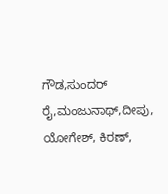ಗೌಡ,ಸುಂದರ್ ರೈ,ಮಂಜುನಾಥ್,ದೀಪು, ಯೋಗೇಶ್, ಕಿರಣ್,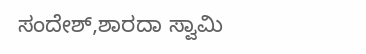ಸಂದೇಶ್,ಶಾರದಾ ಸ್ವಾಮಿ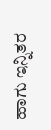ಹಾಗು ಇನ್ನಿತರ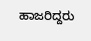ಹಾಜರಿದ್ದರು